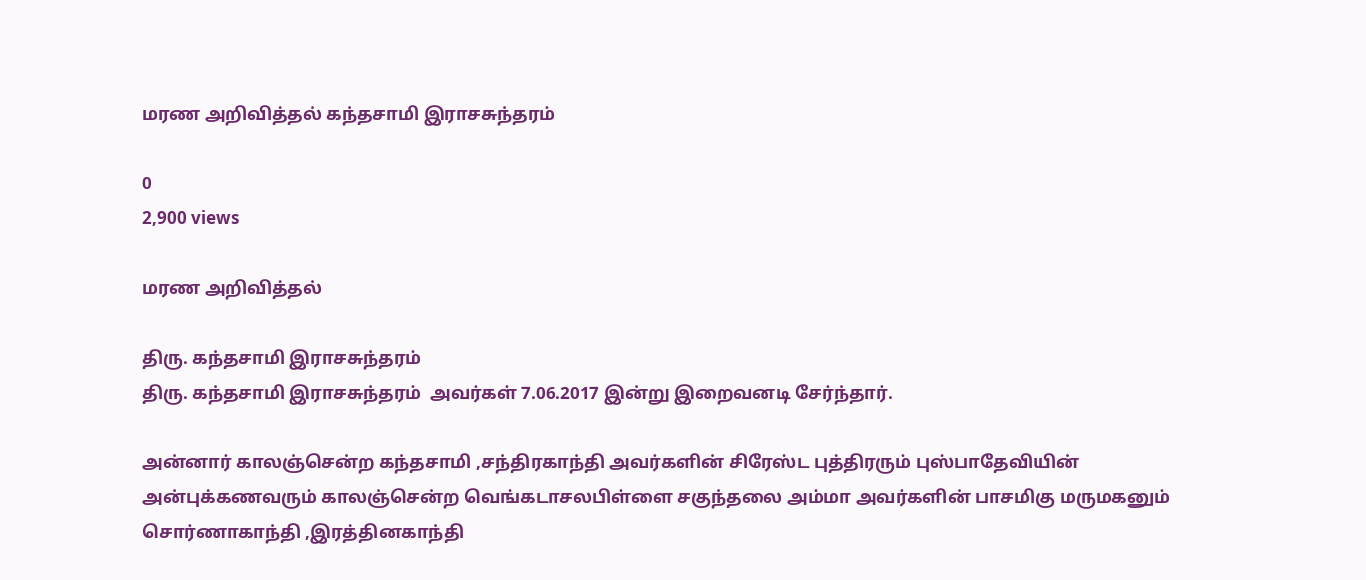மரண அறிவித்தல் கந்தசாமி இராசசுந்தரம்

0
2,900 views

மரண அறிவித்தல்

திரு. கந்தசாமி இராசசுந்தரம்
திரு. கந்தசாமி இராசசுந்தரம்  அவர்கள் 7.06.2017 இன்று இறைவனடி சேர்ந்தார்.

அன்னார் காலஞ்சென்ற கந்தசாமி ,சந்திரகாந்தி அவர்களின் சிரேஸ்ட புத்திரரும் புஸ்பாதேவியின் அன்புக்கணவரும் காலஞ்சென்ற வெங்கடாசலபிள்ளை சகுந்தலை அம்மா அவர்களின் பாசமிகு மருமகனும் சொர்ணாகாந்தி ,இரத்தினகாந்தி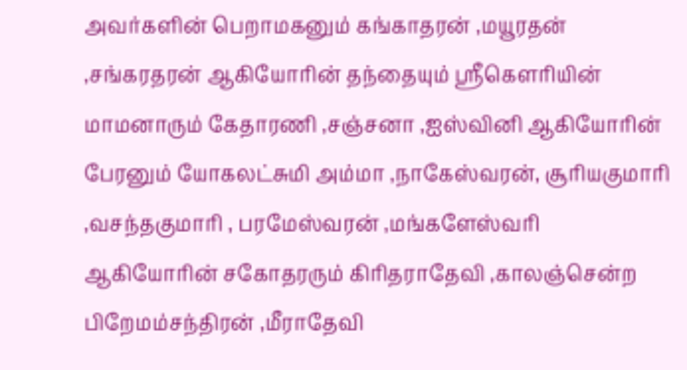அவர்களின் பெறாமகனும் கங்காதரன் ,மயூரதன் ,சங்கரதரன் ஆகியோரின் தந்தையும் ஸ்ரீகௌரியின் மாமனாரும் கேதாரணி ,சஞ்சனா ,ஐஸ்வினி ஆகியோரின் பேரனும் யோகலட்சுமி அம்மா ,நாகேஸ்வரன், சூரியகுமாரி ,வசந்தகுமாரி , பரமேஸ்வரன் ,மங்களேஸ்வரி ஆகியோரின் சகோதரரும் கிரிதராதேவி ,காலஞ்சென்ற பிறேமம்சந்திரன் ,மீராதேவி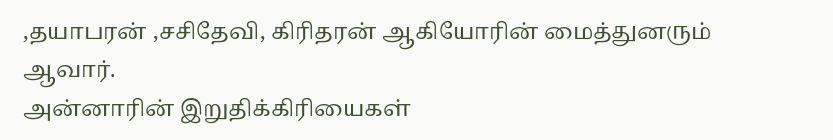,தயாபரன் ,சசிதேவி, கிரிதரன் ஆகியோரின் மைத்துனரும் ஆவார்.
அன்னாரின் இறுதிக்கிரியைகள்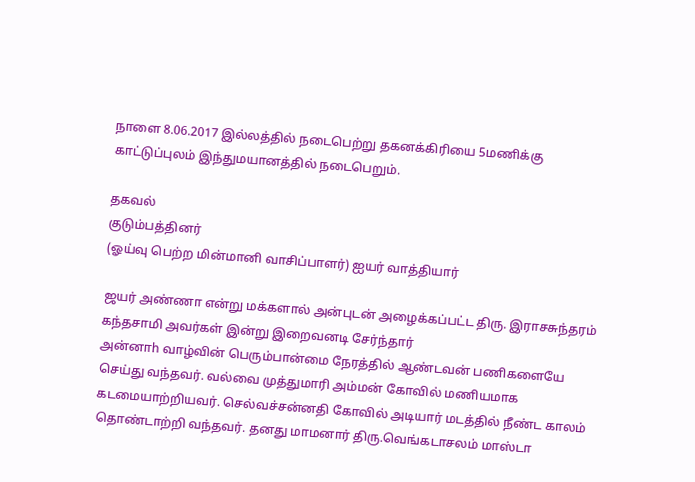நாளை 8.06.2017 இல்லத்தில் நடைபெற்று தகனக்கிரியை 5மணிக்கு காட்டுப்புலம் இந்துமயானத்தில் நடைபெறும்.

தகவல்
குடும்பத்தினர்
(ஓய்வு பெற்ற மின்மானி வாசிப்பாளர்) ஐயர் வாத்தியார்

ஜயர் அண்ணா என்று மக்களால் அன்புடன் அழைக்கப்பட்ட திரு. இராசசுந்தரம் கந்தசாமி அவர்கள் இன்று இறைவனடி சேர்ந்தார்
அன்னாh வாழ்வின் பெரும்பான்மை நேரத்தில் ஆண்டவன் பணிகளையே செய்து வந்தவர். வல்வை முத்துமாரி அம்மன் கோவில் மணியமாக கடமையாற்றியவர். செல்வச்சன்னதி கோவில் அடியார் மடத்தில் நீண்ட காலம் தொண்டாற்றி வந்தவர். தனது மாமனார் திரு.வெங்கடாசலம் மாஸ்டா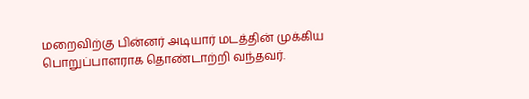மறைவிற்கு பின்னர் அடியார் மடத்தின் முக்கிய பொறுப்பாளராக தொண்டாற்றி வந்தவர்.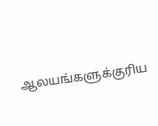ஆலயங்களுக்குரிய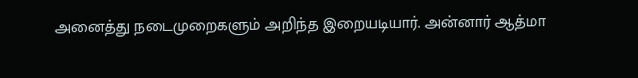அனைத்து நடைமுறைகளும் அறிந்த இறையடியார். அன்னார் ஆத்மா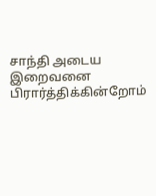சாந்தி அடைய இறைவனை பிரார்த்திக்கின்றோம்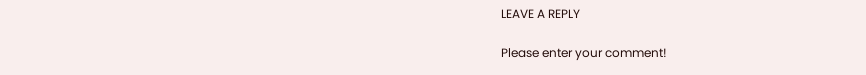LEAVE A REPLY

Please enter your comment!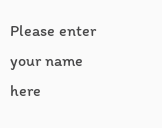Please enter your name here